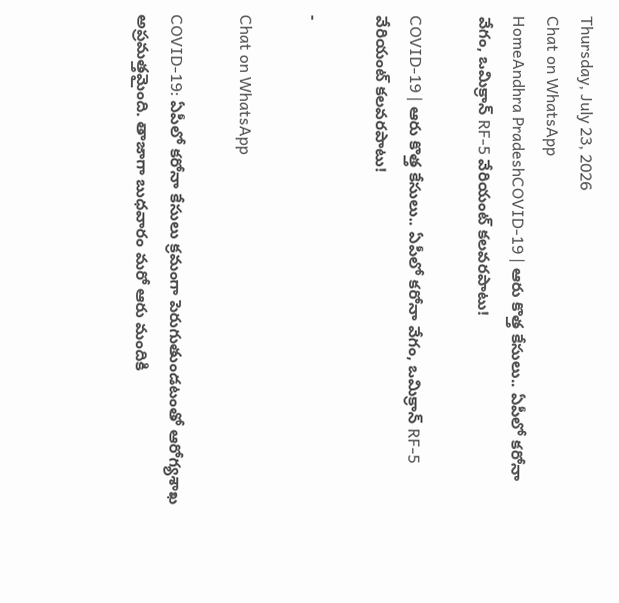Thursday, July 23, 2026
Chat on WhatsApp
HomeAndhra PradeshCOVID-19 | ఆరు కొత్త కేసులు.. ఏపీలో కరోనా వేగం, ఒమిక్రాన్ RF-5 వేరియంట్ కలవరపాటు!

COVID-19 | ఆరు కొత్త కేసులు.. ఏపీలో కరోనా వేగం, ఒమిక్రాన్ RF-5 వేరియంట్ కలవరపాటు!

-

Chat on WhatsApp

COVID-19: ఏపీలో కరోనా కేసులు క్రమంగా పెరుగుతుండటంతో ఆరోగ్యశాఖ అప్రమత్తమైంది. తాజాగా బుధవారం మరో ఆరు మందికి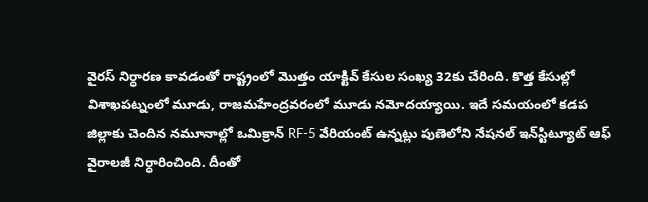వైరస్ నిర్ధారణ కావడంతో రాష్ట్రంలో మొత్తం యాక్టివ్ కేసుల సంఖ్య 32కు చేరింది. కొత్త కేసుల్లో విశాఖపట్నంలో మూడు, రాజమహేంద్రవరంలో మూడు నమోదయ్యాయి. ఇదే సమయంలో కడప జిల్లాకు చెందిన నమూనాల్లో ఒమిక్రాన్ RF-5 వేరియంట్ ఉన్నట్లు పుణెలోని నేషనల్ ఇన్‌స్టిట్యూట్ ఆఫ్ వైరాలజీ నిర్ధారించింది. దీంతో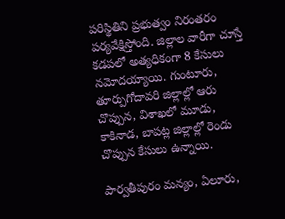పరిస్థితిని ప్రభుత్వం నిరంతరం పర్యవేక్షిస్తోంది. జిల్లాల వారీగా చూస్తే కడపలో అత్యధికంగా 8 కేసులు నమోదయ్యాయి. గుంటూరు, తూర్పుగోదావరి జిల్లాల్లో ఆరు చొప్పున, విశాఖలో మూడు, కాకినాడ, బాపట్ల జిల్లాల్లో రెండు చొప్పున కేసులు ఉన్నాయి.

పార్వతీపురం మన్యం, ఏలూరు,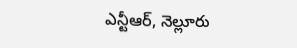ఎన్టీఆర్, నెల్లూరు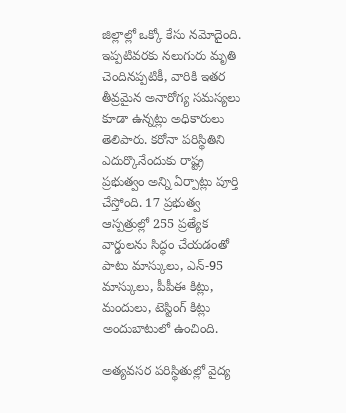జిల్లాల్లో ఒక్కో కేసు నమోదైంది. ఇప్పటివరకు నలుగురు మృతి చెందినప్పటికీ, వారికి ఇతర తీవ్రమైన అనారోగ్య సమస్యలు కూడా ఉన్నట్లు అధికారులు తెలిపారు. కరోనా పరిస్థితిని ఎదుర్కొనేందుకు రాష్ట్ర ప్రభుత్వం అన్ని ఏర్పాట్లు పూర్తి చేస్తోంది. 17 ప్రభుత్వ ఆస్పత్రుల్లో 255 ప్రత్యేక వార్డులను సిద్ధం చేయడంతో పాటు మాస్కులు, ఎన్-95 మాస్కులు, పీపీఈ కిట్లు, మందులు, టెస్టింగ్ కిట్లు అందుబాటులో ఉంచింది.

అత్యవసర పరిస్థితుల్లో వైద్య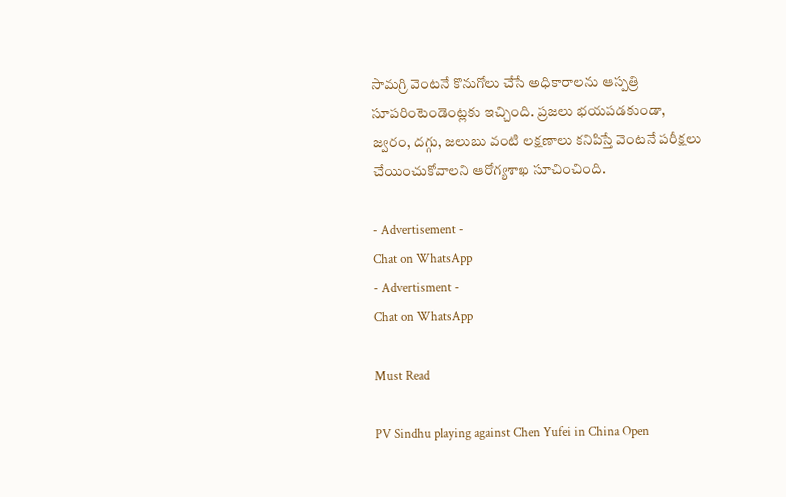సామగ్రి వెంటనే కొనుగోలు చేసే అధికారాలను ఆస్పత్రి సూపరింటెండెంట్లకు ఇచ్చింది. ప్రజలు భయపడకుండా, జ్వరం, దగ్గు, జలుబు వంటి లక్షణాలు కనిపిస్తే వెంటనే పరీక్షలు చేయించుకోవాలని ఆరోగ్యశాఖ సూచించింది.

- Advertisement -
Chat on WhatsApp
- Advertisment -
Chat on WhatsApp

Must Read

PV Sindhu playing against Chen Yufei in China Open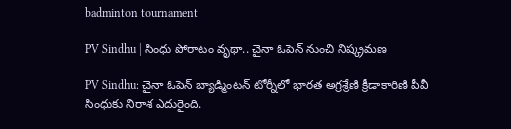badminton tournament

PV Sindhu | సింధు పోరాటం వృథా.. చైనా ఓపెన్ నుంచి నిష్క్రమణ

PV Sindhu: చైనా ఓపెన్‌ బ్యాడ్మింటన్‌ టోర్నీలో భారత అగ్రశ్రేణి క్రీడాకారిణి పీవీ సింధుకు నిరాశ ఎదురైంది.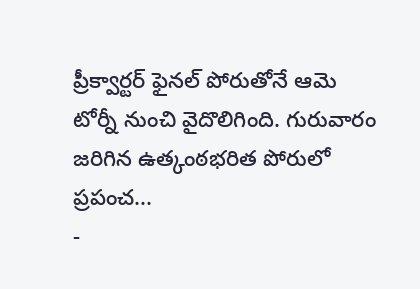ప్రీక్వార్టర్‌ ఫైనల్‌ పోరుతోనే ఆమె టోర్నీ నుంచి వైదొలిగింది. గురువారం జరిగిన ఉత్కంఠభరిత పోరులో ప్రపంచ...
-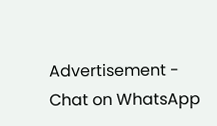Advertisement -
Chat on WhatsApp